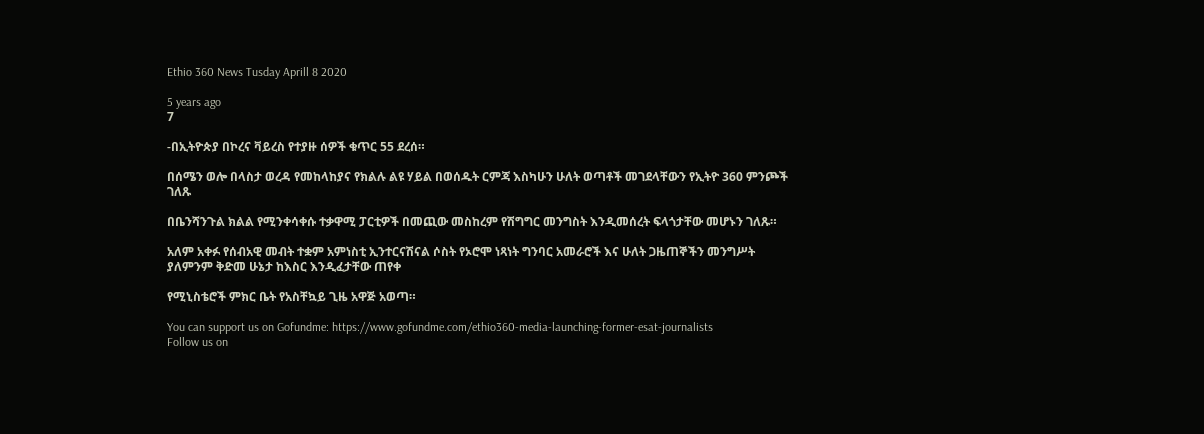Ethio 360 News Tusday Aprill 8 2020

5 years ago
7

-በኢትዮጵያ በኮረና ቫይረስ የተያዙ ሰዎች ቁጥር 55 ደረሰ።

በሰሜን ወሎ በላስታ ወረዳ የመከላከያና የክልሉ ልዩ ሃይል በወሰዱት ርምጃ እስካሁን ሁለት ወጣቶች መገደላቸውን የኢትዮ 360 ምንጮች ገለጹ

በቤንሻንጉል ክልል የሚንቀሳቀሱ ተቃዋሚ ፓርቲዎች በመጪው መስከረም የሽግግር መንግስት እንዲመሰረት ፍላጎታቸው መሆኑን ገለጹ።

አለም አቀፉ የሰብአዊ መብት ተቋም አምነስቲ ኢንተርናሽናል ሶስት የኦሮሞ ነጻነት ግንባር አመራሮች እና ሁለት ጋዜጠኞችን መንግሥት ያለምንም ቅድመ ሁኔታ ከእስር እንዲፈታቸው ጠየቀ

የሚኒስቴሮች ምክር ቤት የአስቸኳይ ጊዜ አዋጅ አወጣ።

You can support us on Gofundme: https://www.gofundme.com/ethio360-media-launching-former-esat-journalists
Follow us on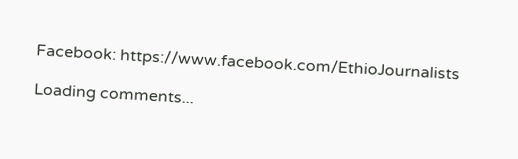Facebook: https://www.facebook.com/EthioJournalists

Loading comments...